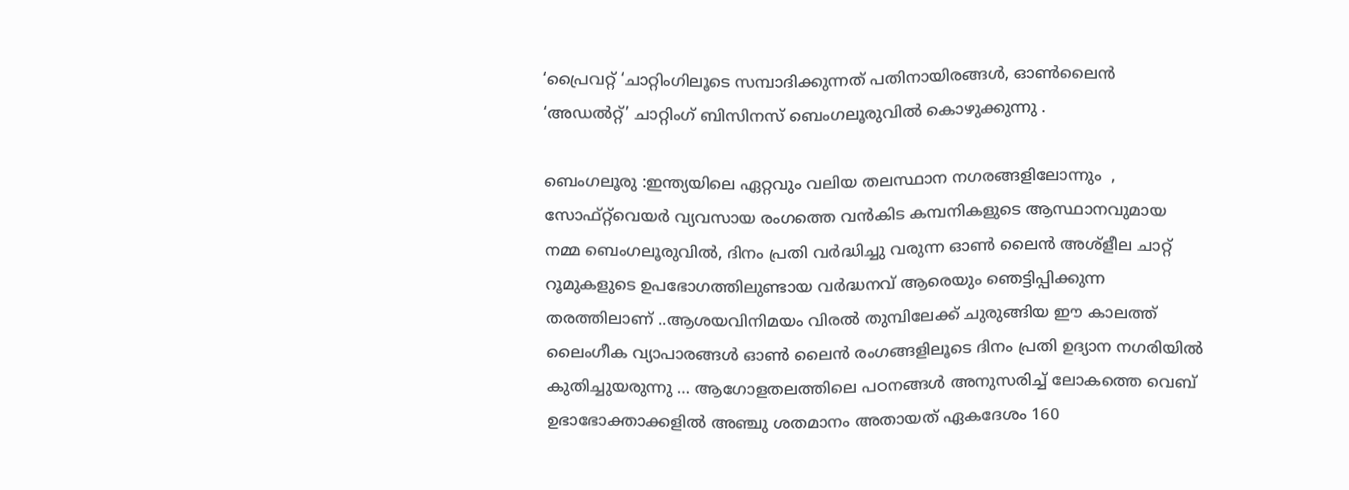‘പ്രൈവറ്റ് ‘ചാറ്റിംഗിലൂടെ സമ്പാദിക്കുന്നത് പതിനായിരങ്ങള്‍, ഓണ്‍ലൈന്‍ ‘അഡല്‍റ്റ്’ ചാറ്റിംഗ് ബിസിനസ് ബെംഗലൂരുവില്‍ കൊഴുക്കുന്നു .

ബെംഗലൂരു :ഇന്ത്യയിലെ ഏറ്റവും വലിയ തലസ്ഥാന നഗരങ്ങളിലോന്നും  , സോഫ്റ്റ്‌വെയര്‍ വ്യവസായ രംഗത്തെ വന്‍കിട കമ്പനികളുടെ ആസ്ഥാനവുമായ നമ്മ ബെംഗലൂരുവില്‍, ദിനം പ്രതി വര്‍ദ്ധിച്ചു വരുന്ന ഓണ്‍ ലൈന്‍ അശ്ളീല ചാറ്റ് റൂമുകളുടെ ഉപഭോഗത്തിലുണ്ടായ വര്‍ദ്ധനവ്‌ ആരെയും ഞെട്ടിപ്പിക്കുന്ന തരത്തിലാണ് ..ആശയവിനിമയം വിരല്‍ തുമ്പിലേക്ക് ചുരുങ്ങിയ ഈ കാലത്ത് ലൈംഗീക വ്യാപാരങ്ങള്‍ ഓണ്‍ ലൈന്‍ രംഗങ്ങളിലൂടെ ദിനം പ്രതി ഉദ്യാന നഗരിയില്‍ കുതിച്ചുയരുന്നു … ആഗോളതലത്തിലെ പഠനങ്ങള്‍ അനുസരിച്ച് ലോകത്തെ വെബ്‌ ഉഭാഭോക്താക്കളില്‍ അഞ്ചു ശതമാനം അതായത് ഏകദേശം 160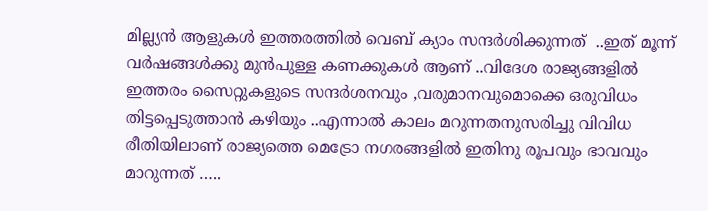മില്ല്യന്‍ ആളുകള്‍ ഇത്തരത്തില്‍ വെബ് ക്യാം സന്ദര്‍ശിക്കുന്നത്  ..ഇത് മൂന്ന് വര്‍ഷങ്ങള്‍ക്കു മുന്‍പുള്ള കണക്കുകള്‍ ആണ് ..വിദേശ രാജ്യങ്ങളില്‍ ഇത്തരം സൈറ്റുകളുടെ സന്ദര്‍ശനവും ,വരുമാനവുമൊക്കെ ഒരുവിധം തിട്ടപ്പെടുത്താന്‍ കഴിയും ..എന്നാല്‍ കാലം മറുന്നതനുസരിച്ചു വിവിധ രീതിയിലാണ് രാജ്യത്തെ മെട്രോ നഗരങ്ങളില്‍ ഇതിനു രൂപവും ഭാവവും മാറുന്നത് …..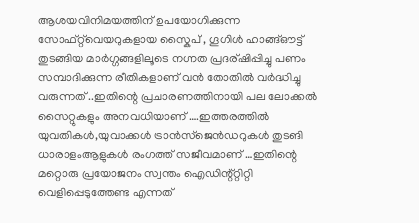ആശയവിനിമയത്തിന് ഉപയോഗിക്കുന്ന സോഫ്റ്റ്‌വെയറുകളായ സ്കൈപ് , ഗൂഗിള്‍ ഹാങ്ങ്‌ഔട്ട്‌ തുടങ്ങിയ മാര്‍ഗ്ഗങ്ങളിലൂടെ നഗ്നത പ്രദര്ഷിപ്പിച്ചു പണം സമ്പാദിക്കുന്ന രീതികളാണ് വന്‍ തോതില്‍ വര്‍ദ്ധിച്ചു വരുന്നത് ..ഇതിന്റെ പ്രചാരണത്തിനായി പല ലോക്കല്‍ സൈറ്റുകളും അനവധിയാണ് ….ഇത്തരത്തില്‍ യുവതികള്‍,യുവാക്കള്‍ ട്രാന്‍സ്ജെന്‍ഡറുകള്‍ തുടങി ധാരാളംആളുകള്‍ രംഗത്ത് സജീവമാണ് …ഇതിന്റെ മറ്റൊരു പ്രയോജനം സ്വന്തം ഐഡിന്റ്റ്റിറ്റി വെളിപ്പെടുത്തേണ്ട എന്നത്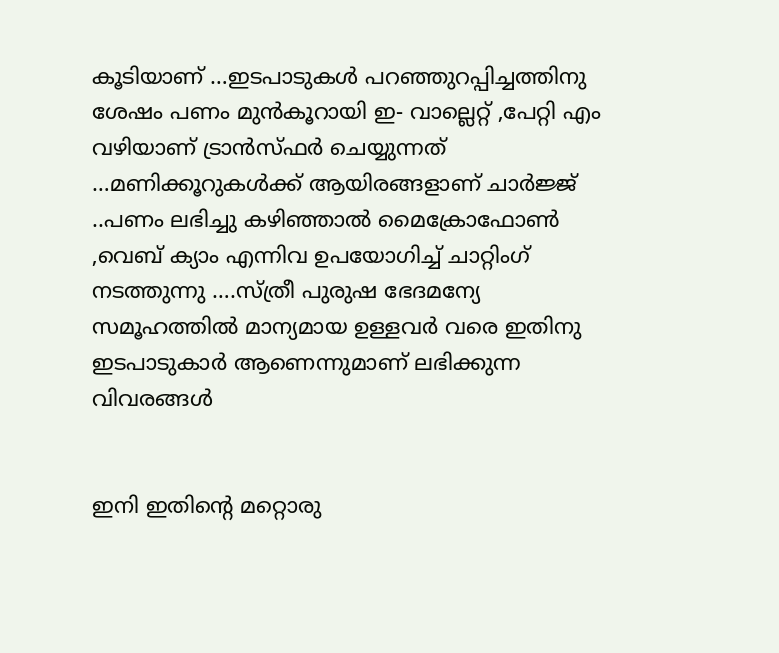കൂടിയാണ് …ഇടപാടുകള്‍ പറഞ്ഞുറപ്പിച്ചത്തിനു ശേഷം പണം മുന്‍കൂറായി ഇ- വാല്ലെറ്റ് ,പേറ്റി എം വഴിയാണ് ട്രാന്‍സ്ഫര്‍ ചെയ്യുന്നത് …മണിക്കൂറുകള്‍ക്ക് ആയിരങ്ങളാണ് ചാര്‍ജ്ജ് ..പണം ലഭിച്ചു കഴിഞ്ഞാല്‍ മൈക്രോഫോണ്‍ ,വെബ് ക്യാം എന്നിവ ഉപയോഗിച്ച് ചാറ്റിംഗ് നടത്തുന്നു ….സ്ത്രീ പുരുഷ ഭേദമന്യേ സമൂഹത്തില്‍ മാന്യമായ ഉള്ളവര്‍ വരെ ഇതിനു ഇടപാടുകാര്‍ ആണെന്നുമാണ് ലഭിക്കുന്ന വിവരങ്ങള്‍


ഇനി ഇതിന്റെ മറ്റൊരു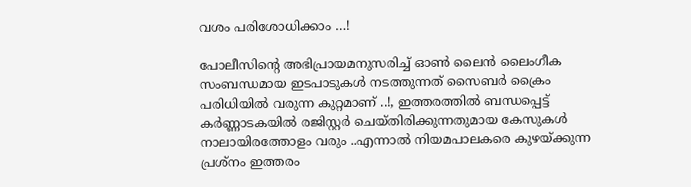വശം പരിശോധിക്കാം …!

പോലീസിന്റെ അഭിപ്രായമനുസരിച്ച് ഓണ്‍ ലൈന്‍ ലൈംഗീക സംബന്ധമായ ഇടപാടുകള്‍ നടത്തുന്നത് സൈബര്‍ ക്രൈം പരിധിയില്‍ വരുന്ന കുറ്റമാണ് ..!, ഇത്തരത്തില്‍ ബന്ധപ്പെട്ട് കര്‍ണ്ണാടകയില്‍ രജിസ്റ്റര്‍ ചെയ്തിരിക്കുന്നതുമായ കേസുകള്‍ നാലായിരത്തോളം വരും ..എന്നാല്‍ നിയമപാലകരെ കുഴയ്ക്കുന്ന പ്രശ്നം ഇത്തരം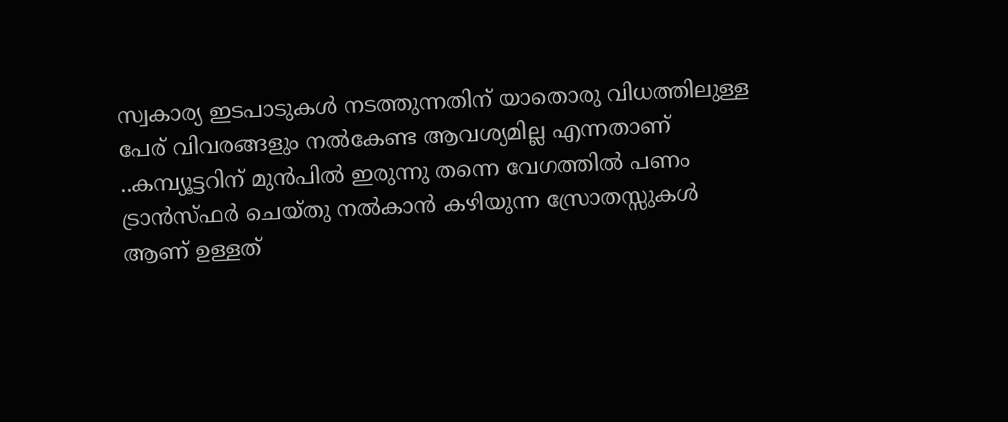സ്വകാര്യ ഇടപാടുകള്‍ നടത്തുന്നതിന് യാതൊരു വിധത്തിലുള്ള പേര് വിവരങ്ങളും നല്‍കേണ്ട ആവശ്യമില്ല എന്നതാണ് ..കമ്പ്യൂട്ടറിന് മുന്‍പില്‍ ഇരുന്നു തന്നെ വേഗത്തില്‍ പണം ട്രാന്‍സ്ഫര്‍ ചെയ്തു നല്‍കാന്‍ കഴിയുന്ന സ്രോതസ്സുകള്‍ ആണ് ഉള്ളത്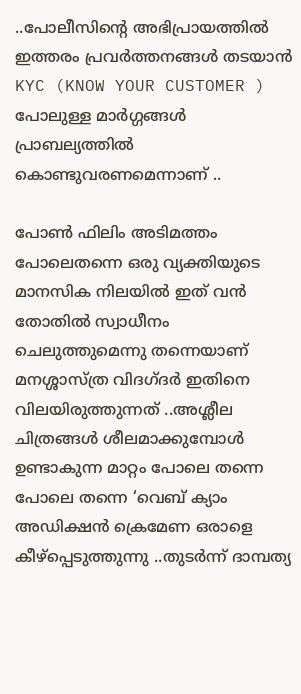..പോലീസിന്റെ അഭിപ്രായത്തില്‍ ഇത്തരം പ്രവര്‍ത്തനങ്ങള്‍ തടയാന്‍ KYC (KNOW YOUR CUSTOMER ) പോലുള്ള മാര്‍ഗ്ഗങ്ങള്‍ പ്രാബല്യത്തില്‍ കൊണ്ടുവരണമെന്നാണ് ..

പോണ്‍ ഫിലിം അടിമത്തം പോലെതന്നെ ഒരു വ്യക്തിയുടെ മാനസിക നിലയില്‍ ഇത് വന്‍ തോതില്‍ സ്വാധീനം ചെലുത്തുമെന്നു തന്നെയാണ് മനശ്ശാസ്ത്ര വിദഗ്ദര്‍ ഇതിനെ വിലയിരുത്തുന്നത് ..അശ്ലീല ചിത്രങ്ങള്‍ ശീലമാക്കുമ്പോള്‍ ഉണ്ടാകുന്ന മാറ്റം പോലെ തന്നെ പോലെ തന്നെ ‘വെബ് ക്യാം അഡിക്ഷന്‍ ക്രെമേണ ഒരാളെ കീഴ്പ്പെടുത്തുന്നു ..തുടര്‍ന്ന്‍ ദാമ്പത്യ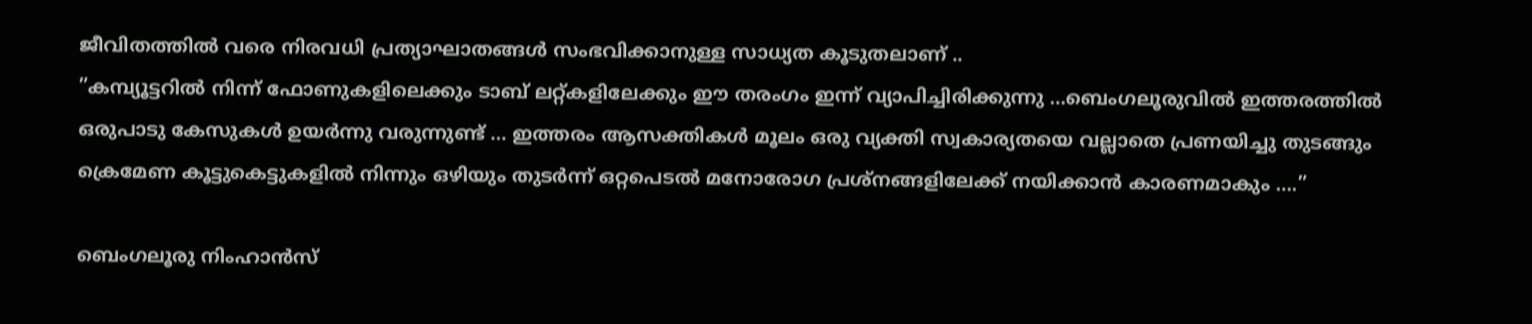ജീവിതത്തില്‍ വരെ നിരവധി പ്രത്യാഘാതങ്ങള്‍ സംഭവിക്കാനുള്ള സാധ്യത കൂടുതലാണ് ..
”കമ്പ്യൂട്ടറില്‍ നിന്ന് ഫോണുകളിലെക്കും ടാബ് ലറ്റ്കളിലേക്കും ഈ തരംഗം ഇന്ന് വ്യാപിച്ചിരിക്കുന്നു …ബെംഗലൂരുവില്‍ ഇത്തരത്തില്‍ ഒരുപാടു കേസുകള്‍ ഉയര്‍ന്നു വരുന്നുണ്ട് … ഇത്തരം ആസക്തികള്‍ മൂലം ഒരു വ്യക്തി സ്വകാര്യതയെ വല്ലാതെ പ്രണയിച്ചു തുടങ്ങും ക്രെമേണ കൂട്ടുകെട്ടുകളില്‍ നിന്നും ഒഴിയും തുടര്‍ന്ന്‍ ഒറ്റപെടല്‍ മനോരോഗ പ്രശ്നങ്ങളിലേക്ക് നയിക്കാന്‍ കാരണമാകും ….”

ബെംഗലൂരു നിംഹാന്‍സ്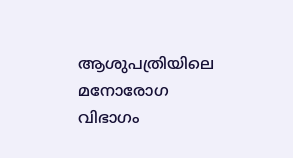ആശുപത്രിയിലെ മനോരോഗ വിഭാഗം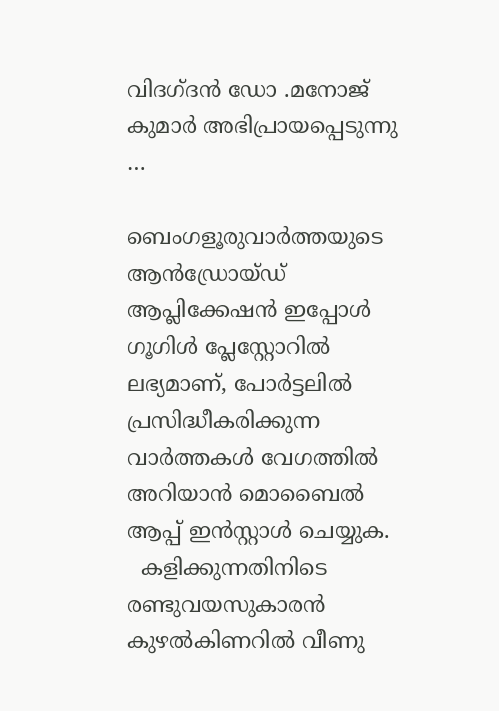വിദഗ്ദന്‍ ഡോ .മനോജ് കുമാര്‍ അഭിപ്രായപ്പെടുന്നു …

ബെംഗളൂരുവാർത്തയുടെ ആൻഡ്രോയ്ഡ് ആപ്ലിക്കേഷൻ ഇപ്പോൾ ഗൂഗിൾ പ്ലേസ്റ്റോറിൽ ലഭ്യമാണ്, പോർട്ടലിൽ പ്രസിദ്ധീകരിക്കുന്ന വാർത്തകൾ വേഗത്തിൽ അറിയാൻ മൊബൈൽ ആപ്പ് ഇൻസ്റ്റാൾ ചെയ്യുക.
  കളിക്കുന്നതിനിടെ രണ്ടുവയസുകാരൻ കുഴൽകിണറിൽ വീണു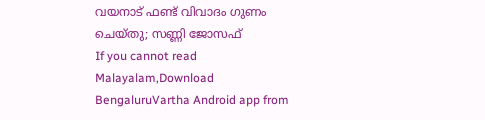വയനാട് ഫണ്ട് വിവാദം ഗുണം ചെയ്തു; സണ്ണി ജോസഫ്
If you cannot read Malayalam,Download BengaluruVartha Android app from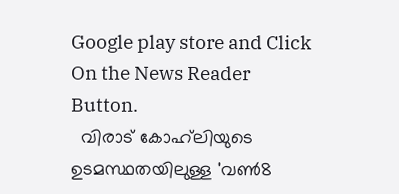Google play store and Click On the News Reader Button.
  വിരാട് കോഹ്‌ലിയുടെ ഉടമസ്ഥതയിലുള്ള 'വൺ8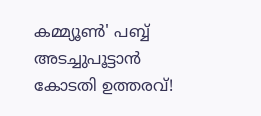കമ്മ്യൂൺ' പബ്ബ് അടച്ചുപൂട്ടാൻ കോടതി ഉത്തരവ്!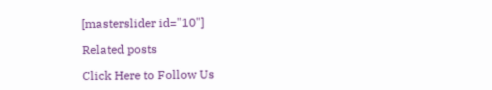[masterslider id="10"]

Related posts

Click Here to Follow Us